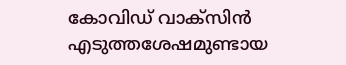കോവിഡ്‌ വാക്‌സിന്‍ എടുത്തശേഷമുണ്ടായ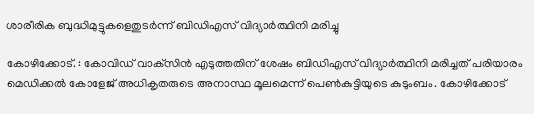ശാരീരിക ബുദ്ധിമുട്ടുകളെതുടര്‍ന്ന്‌ ബിഡിഎസ്‌ വിദ്യാര്‍ത്ഥിനി മരിച്ചു

കോഴിക്കോട്‌. : കോവിഡ്‌ വാക്‌സിന്‍ എടുത്തതിന്‌ ശേഷം ബിഡിഎസ്‌ വിദ്യാര്‍ത്ഥിനി മരിച്ചത്‌ പരിയാരം മെഡിക്കല്‍ കോളേജ്‌ അധികൃതരുടെ അനാസ്ഥ മൂലമെന്ന്‌ പെണ്‍കുട്ടിയുടെ കുടുംബം. കോഴിക്കോട്‌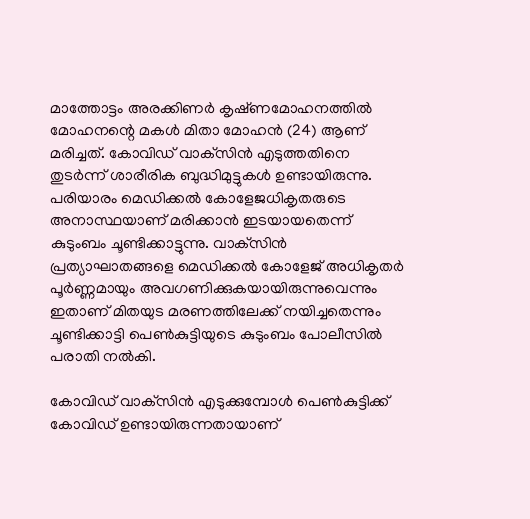മാത്തോട്ടം അരക്കിണര്‍ കൃഷ്‌ണമോഹനത്തില്‍ മോഹനന്റെ മകള്‍ മിതാ മോഹന്‍ (24) ആണ്‌ മരിച്ചത്‌. കോവിഡ്‌ വാക്‌സിന്‍ എടുത്തതിനെ തുടര്‍ന്ന്‌ ശാരീരിക ബുദ്ധിമുട്ടുകള്‍ ഉണ്ടായിരുന്നു. പരിയാരം മെഡിക്കല്‍ കോളേജധികൃതരുടെ അനാസ്ഥയാണ്‌ മരിക്കാന്‍ ഇടയായതെന്ന്‌ കുടുംബം ചൂണ്ടിക്കാട്ടുന്നു. വാക്‌സിന്‍ പ്രത്യാഘാതങ്ങളെ മെഡിക്കല്‍ കോളേജ്‌ അധികൃതര്‍ പൂര്‍ണ്ണമായും അവഗണിക്കുകയായിരുന്നുവെന്നും ഇതാണ്‌ മിതയുട മരണത്തിലേക്ക്‌ നയിച്ചതെന്നും ചൂണ്ടിക്കാട്ടി പെണ്‍കുട്ടിയുടെ കുടുംബം പോലീസില്‍ പരാതി നല്‍കി.

കോവിഡ്‌ വാക്‌സിന്‍ എടുക്കുമ്പോള്‍ പെണ്‍കുട്ടിക്ക്‌ കോവിഡ്‌ ഉണ്ടായിരുന്നതായാണ്‌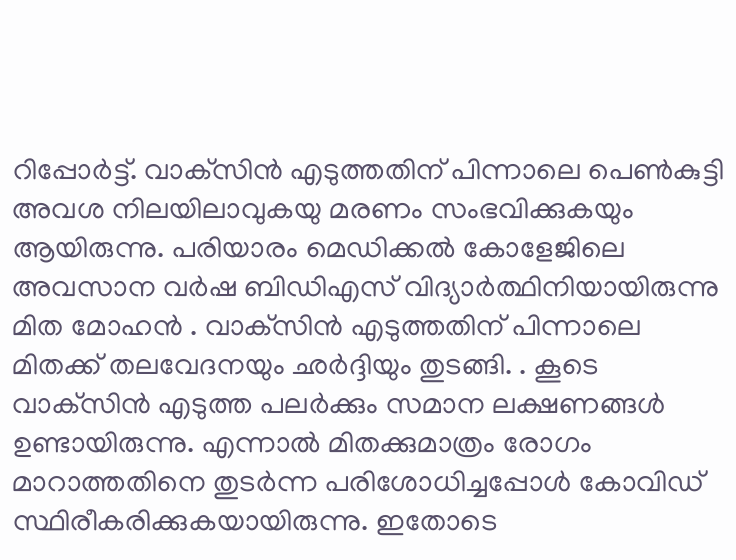റിപ്പോര്‍ട്ട്‌. വാക്‌സിന്‍ എടുത്തതിന്‌ പിന്നാലെ പെണ്‍കുട്ടി അവശ നിലയിലാവുകയു മരണം സംഭവിക്കുകയും ആയിരുന്നു. പരിയാരം മെഡിക്കല്‍ കോളേജിലെ അവസാന വര്‍ഷ ബിഡിഎസ്‌ വിദ്യാര്‍ത്ഥിനിയായിരുന്നു മിത മോഹന്‍ . വാക്‌സിന്‍ എടുത്തതിന്‌ പിന്നാലെ മിതക്ക്‌ തലവേദനയും ഛര്‍ദ്ദിയും തുടങ്ങി. . കൂടെ വാക്‌സിന്‍ എടുത്ത പലര്‍ക്കും സമാന ലക്ഷണങ്ങള്‍ ഉണ്ടായിരുന്നു. എന്നാല്‍ മിതക്കുമാത്രം രോഗം മാറാത്തതിനെ തുടര്‍ന്ന പരിശോധിച്ചപ്പോള്‍ കോവിഡ്‌ സ്ഥിരീകരിക്കുകയായിരുന്നു. ഇതോടെ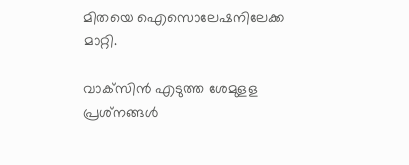മിതയെ ഐസൊലേഷനിലേക്ക മാറ്റി.

വാക്‌സിന്‍ എടുത്ത ശേമുളള പ്രശ്‌നങ്ങള്‍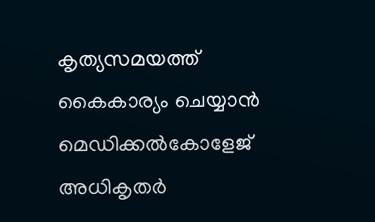കൃത്യസമയത്ത്‌ കൈകാര്യം ചെയ്യാന്‍ മെഡിക്കല്‍കോളേജ്‌ അധികൃതര്‍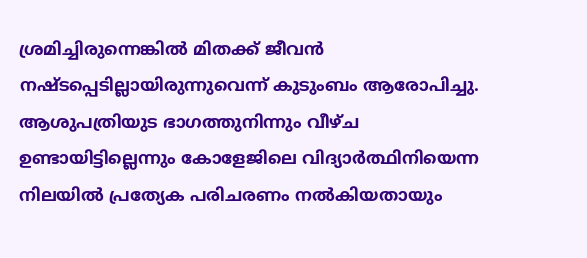ശ്രമിച്ചിരുന്നെങ്കില്‍ മിതക്ക്‌ ജീവന്‍ നഷ്ടപ്പെടില്ലായിരുന്നുവെന്ന്‌ കുടുംബം ആരോപിച്ചു. ആശുപത്രിയുട ഭാഗത്തുനിന്നും വീഴ്‌ച ഉണ്ടായിട്ടില്ലെന്നും കോളേജിലെ വിദ്യാര്‍ത്ഥിനിയെന്ന നിലയില്‍ പ്രത്യേക പരിചരണം നല്‍കിയതായും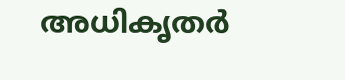അധികൃതര്‍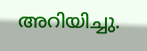അറിയിച്ചു.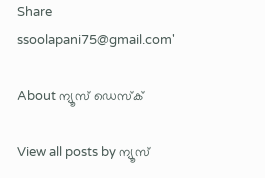Share
ssoolapani75@gmail.com'

About ന്യൂസ് ഡെസ്ക്

View all posts by ന്യൂസ്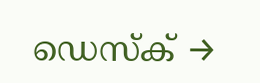ഡെസ്ക് →